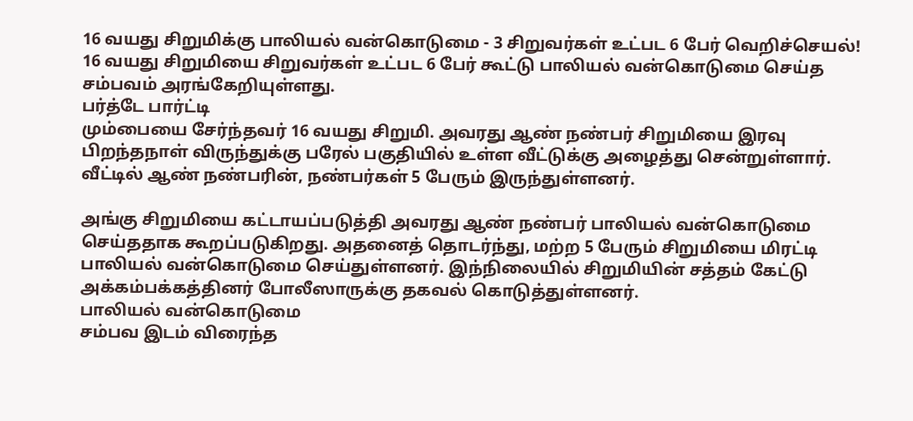16 வயது சிறுமிக்கு பாலியல் வன்கொடுமை - 3 சிறுவர்கள் உட்பட 6 பேர் வெறிச்செயல்!
16 வயது சிறுமியை சிறுவர்கள் உட்பட 6 பேர் கூட்டு பாலியல் வன்கொடுமை செய்த சம்பவம் அரங்கேறியுள்ளது.
பர்த்டே பார்ட்டி
மும்பையை சேர்ந்தவர் 16 வயது சிறுமி. அவரது ஆண் நண்பர் சிறுமியை இரவு பிறந்தநாள் விருந்துக்கு பரேல் பகுதியில் உள்ள வீட்டுக்கு அழைத்து சென்றுள்ளார். வீட்டில் ஆண் நண்பரின், நண்பர்கள் 5 பேரும் இருந்துள்ளனர்.

அங்கு சிறுமியை கட்டாயப்படுத்தி அவரது ஆண் நண்பர் பாலியல் வன்கொடுமை செய்ததாக கூறப்படுகிறது. அதனைத் தொடர்ந்து, மற்ற 5 பேரும் சிறுமியை மிரட்டி பாலியல் வன்கொடுமை செய்துள்ளனர். இந்நிலையில் சிறுமியின் சத்தம் கேட்டு அக்கம்பக்கத்தினர் போலீஸாருக்கு தகவல் கொடுத்துள்ளனர்.
பாலியல் வன்கொடுமை
சம்பவ இடம் விரைந்த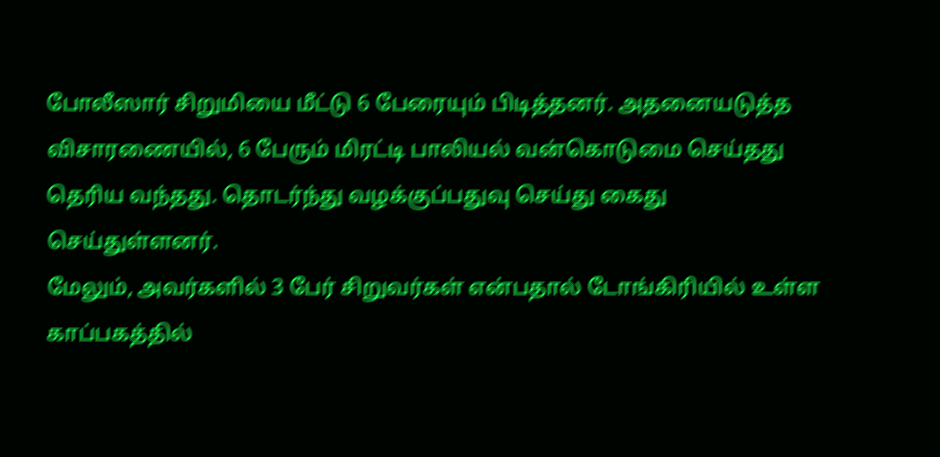போலீஸார் சிறுமியை மீட்டு 6 பேரையும் பிடித்தனர். அதனையடுத்த விசாரணையில், 6 பேரும் மிரட்டி பாலியல் வன்கொடுமை செய்தது தெரிய வந்தது. தொடர்ந்து வழக்குப்பதுவு செய்து கைது செய்துள்ளனர்.
மேலும், அவர்களில் 3 பேர் சிறுவர்கள் என்பதால் டோங்கிரியில் உள்ள காப்பகத்தில்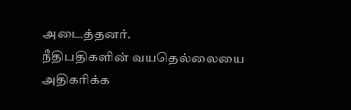அடைத்தனர்.
நீதிபதிகளின் வயதெல்லையை அதிகரிக்க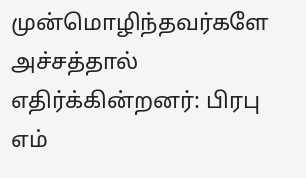முன்மொழிந்தவர்களே அச்சத்தால் எதிர்க்கின்றனர்: பிரபு எம்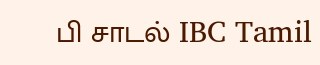பி சாடல் IBC Tamil